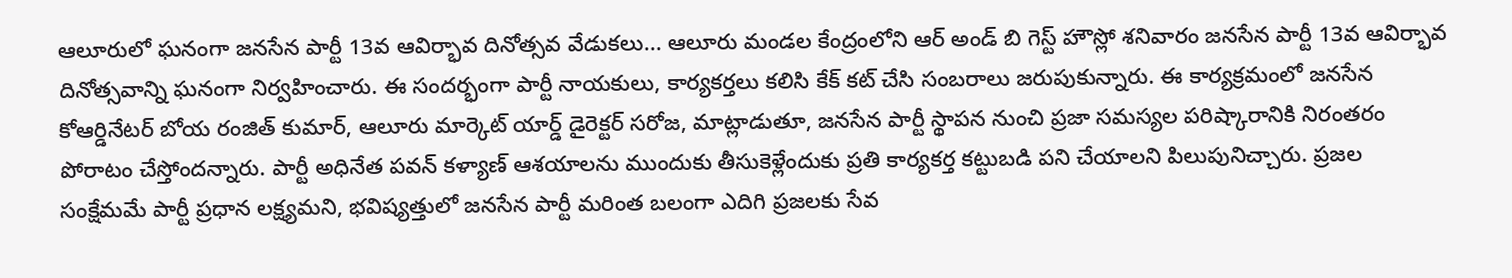ఆలూరులో ఘనంగా జనసేన పార్టీ 13వ ఆవిర్భావ దినోత్సవ వేడుకలు... ఆలూరు మండల కేంద్రంలోని ఆర్ అండ్ బి గెస్ట్ హౌస్లో శనివారం జనసేన పార్టీ 13వ ఆవిర్భావ దినోత్సవాన్ని ఘనంగా నిర్వహించారు. ఈ సందర్భంగా పార్టీ నాయకులు, కార్యకర్తలు కలిసి కేక్ కట్ చేసి సంబరాలు జరుపుకున్నారు. ఈ కార్యక్రమంలో జనసేన కోఆర్డినేటర్ బోయ రంజిత్ కుమార్, ఆలూరు మార్కెట్ యార్డ్ డైరెక్టర్ సరోజ, మాట్లాడుతూ, జనసేన పార్టీ స్థాపన నుంచి ప్రజా సమస్యల పరిష్కారానికి నిరంతరం పోరాటం చేస్తోందన్నారు. పార్టీ అధినేత పవన్ కళ్యాణ్ ఆశయాలను ముందుకు తీసుకెళ్లేందుకు ప్రతి కార్యకర్త కట్టుబడి పని చేయాలని పిలుపునిచ్చారు. ప్రజల సంక్షేమమే పార్టీ ప్రధాన లక్ష్యమని, భవిష్యత్తులో జనసేన పార్టీ మరింత బలంగా ఎదిగి ప్రజలకు సేవ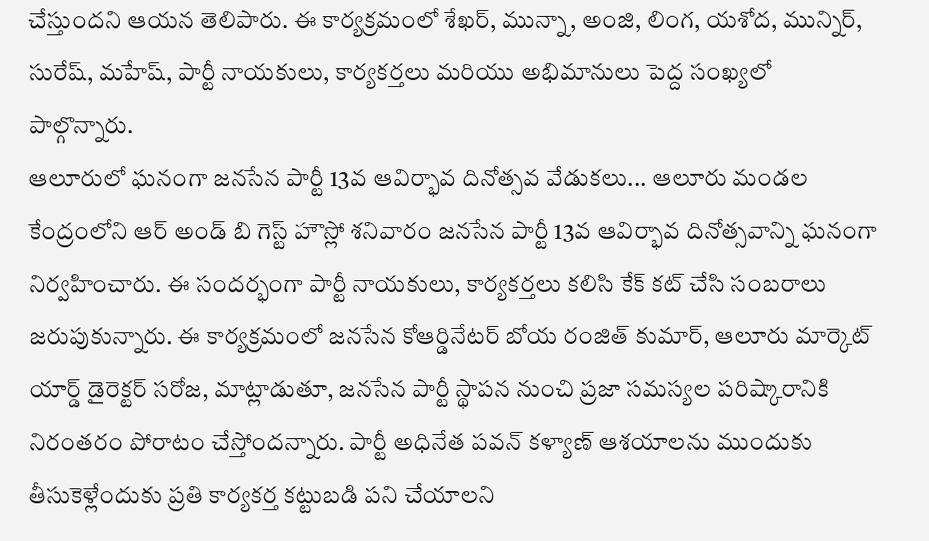చేస్తుందని ఆయన తెలిపారు. ఈ కార్యక్రమంలో శేఖర్, మున్నా, అంజి, లింగ, యశోద, మున్నిర్, సురేష్, మహేష్, పార్టీ నాయకులు, కార్యకర్తలు మరియు అభిమానులు పెద్ద సంఖ్యలో పాల్గొన్నారు.
ఆలూరులో ఘనంగా జనసేన పార్టీ 13వ ఆవిర్భావ దినోత్సవ వేడుకలు... ఆలూరు మండల కేంద్రంలోని ఆర్ అండ్ బి గెస్ట్ హౌస్లో శనివారం జనసేన పార్టీ 13వ ఆవిర్భావ దినోత్సవాన్ని ఘనంగా నిర్వహించారు. ఈ సందర్భంగా పార్టీ నాయకులు, కార్యకర్తలు కలిసి కేక్ కట్ చేసి సంబరాలు జరుపుకున్నారు. ఈ కార్యక్రమంలో జనసేన కోఆర్డినేటర్ బోయ రంజిత్ కుమార్, ఆలూరు మార్కెట్ యార్డ్ డైరెక్టర్ సరోజ, మాట్లాడుతూ, జనసేన పార్టీ స్థాపన నుంచి ప్రజా సమస్యల పరిష్కారానికి నిరంతరం పోరాటం చేస్తోందన్నారు. పార్టీ అధినేత పవన్ కళ్యాణ్ ఆశయాలను ముందుకు తీసుకెళ్లేందుకు ప్రతి కార్యకర్త కట్టుబడి పని చేయాలని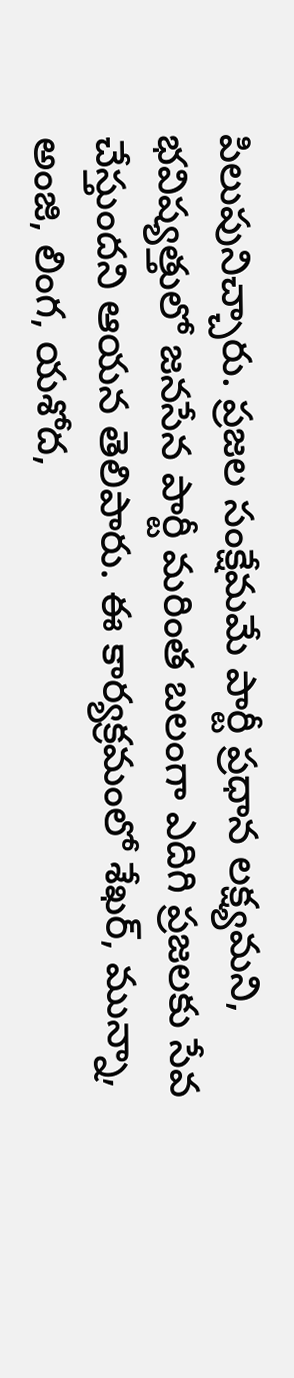పిలుపునిచ్చారు. ప్రజల సంక్షేమమే పార్టీ ప్రధాన లక్ష్యమని, భవిష్యత్తులో జనసేన పార్టీ మరింత బలంగా ఎదిగి ప్రజలకు సేవ చేస్తుందని ఆయన తెలిపారు. ఈ కార్యక్రమంలో శేఖర్, మున్నా, అంజి, లింగ, యశోద,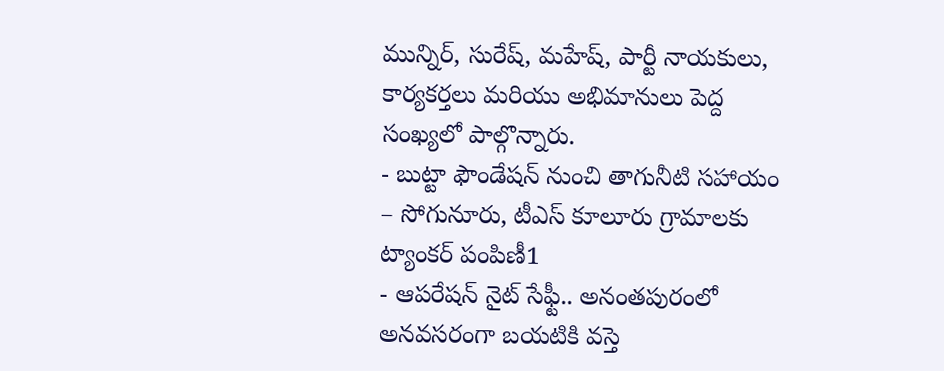మున్నిర్, సురేష్, మహేష్, పార్టీ నాయకులు, కార్యకర్తలు మరియు అభిమానులు పెద్ద సంఖ్యలో పాల్గొన్నారు.
- బుట్టా ఫౌండేషన్ నుంచి తాగునీటి సహాయం – సోగునూరు, టీఎస్ కూలూరు గ్రామాలకు ట్యాంకర్ పంపిణీ1
- ఆపరేషన్ నైట్ సేఫ్టీ.. అనంతపురంలో అనవసరంగా బయటికి వస్తె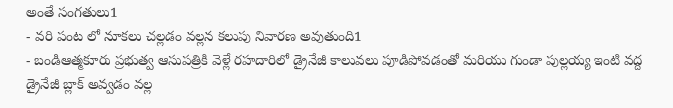అంతే సంగతులు1
- వరి పంట లో నూకలు చల్లడం వల్లన కలుపు నివారణ అవుతుంది1
- బండిఆత్మకూరు ప్రభుత్వ ఆసుపత్రికి వెళ్లే రహదారిలో డ్రైనేజీ కాలువలు పూడిపోవడంతో మరియు గుండా పుల్లయ్య ఇంటి వద్ద డ్రైనేజీ బ్లాక్ అవ్వడం వల్ల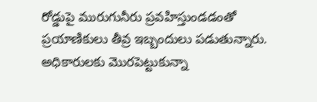రోడ్డుపై మురుగునీరు ప్రవహిస్తుండడంతో ప్రయాణికులు తీవ్ర ఇబ్బందులు పడుతున్నారు. అధికారులకు మొరపెట్టుకున్నా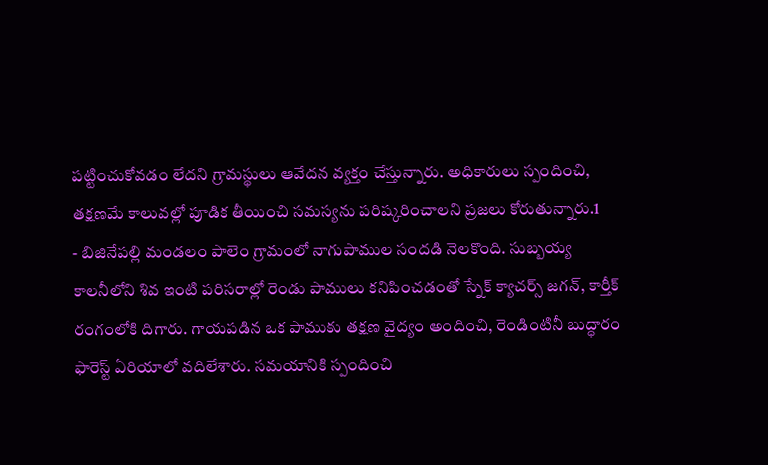పట్టించుకోవడం లేదని గ్రామస్థులు ఆవేదన వ్యక్తం చేస్తున్నారు. అధికారులు స్పందించి, తక్షణమే కాలువల్లో పూడిక తీయించి సమస్యను పరిష్కరించాలని ప్రజలు కోరుతున్నారు.1
- బిజినేపల్లి మండలం పాలెం గ్రామంలో నాగుపాముల సందడి నెలకొంది. సుబ్బయ్య కాలనీలోని శివ ఇంటి పరిసరాల్లో రెండు పాములు కనిపించడంతో స్నేక్ క్యాచర్స్ జగన్, కార్తీక్ రంగంలోకి దిగారు. గాయపడిన ఒక పాముకు తక్షణ వైద్యం అందించి, రెండింటినీ బుద్ధారం ఫారెస్ట్ ఏరియాలో వదిలేశారు. సమయానికి స్పందించి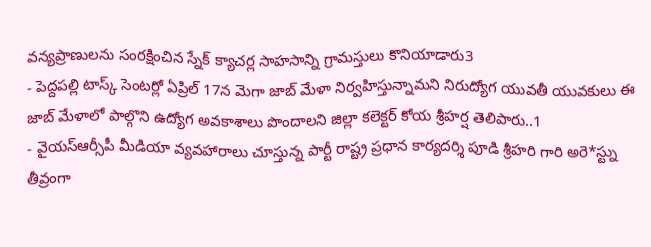వన్యప్రాణులను సంరక్షించిన స్నేక్ క్యాచర్ల సాహసాన్ని గ్రామస్తులు కొనియాడారు3
- పెద్దపల్లి టాస్క్ సెంటర్లో ఏప్రిల్ 17న మెగా జాబ్ మేళా నిర్వహిస్తున్నామని నిరుద్యోగ యువతీ యువకులు ఈ జాబ్ మేళాలో పాల్గొని ఉద్యోగ అవకాశాలు పొందాలని జిల్లా కలెక్టర్ కోయ శ్రీహర్ష తెలిపారు..1
- వైయస్ఆర్సీపీ మీడియా వ్యవహారాలు చూస్తున్న పార్టీ రాష్ట్ర ప్రధాన కార్యదర్శి పూడి శ్రీహరి గారి అరె*స్ట్ను తీవ్రంగా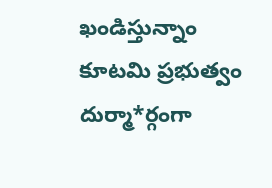ఖండిస్తున్నాం కూటమి ప్రభుత్వం దుర్మా*ర్గంగా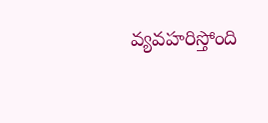వ్యవహరిస్తోంది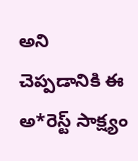అని చెప్పడానికి ఈ అ*రెస్ట్ సాక్ష్యం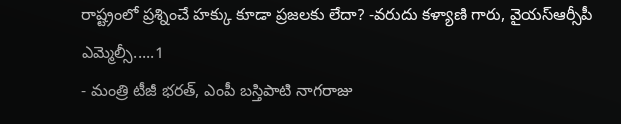రాష్ట్రంలో ప్రశ్నించే హక్కు కూడా ప్రజలకు లేదా? -వరుదు కళ్యాణి గారు, వైయస్ఆర్సీపీ ఎమ్మెల్సీ.....1
- మంత్రి టీజీ భరత్, ఎంపీ బస్తిపాటి నాగరాజు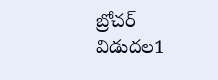బ్రోచర్ విడుదల1